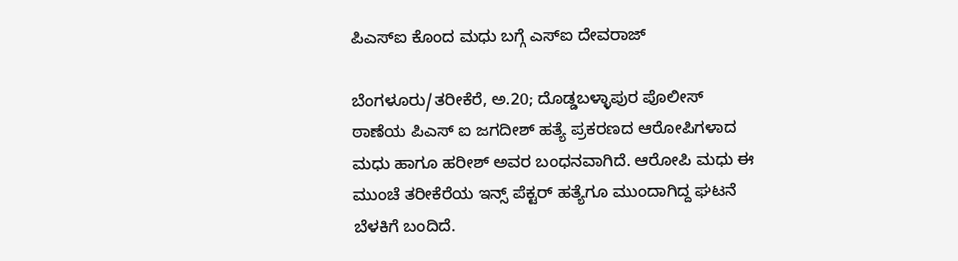ಪಿಎಸ್ಐ ಕೊಂದ ಮಧು ಬಗ್ಗೆ ಎಸ್ಐ ದೇವರಾಜ್

ಬೆಂಗಳೂರು/ತರೀಕೆರೆ, ಅ.20; ದೊಡ್ಡಬಳ್ಳಾಪುರ ಪೊಲೀಸ್ ಠಾಣೆಯ ಪಿಎಸ್ ಐ ಜಗದೀಶ್ ಹತ್ಯೆ ಪ್ರಕರಣದ ಆರೋಪಿಗಳಾದ ಮಧು ಹಾಗೂ ಹರೀಶ್ ಅವರ ಬಂಧನವಾಗಿದೆ. ಆರೋಪಿ ಮಧು ಈ ಮುಂಚೆ ತರೀಕೆರೆಯ ಇನ್ಸ್ ಪೆಕ್ಟರ್ ಹತ್ಯೆಗೂ ಮುಂದಾಗಿದ್ದ ಘಟನೆ ಬೆಳಕಿಗೆ ಬಂದಿದೆ.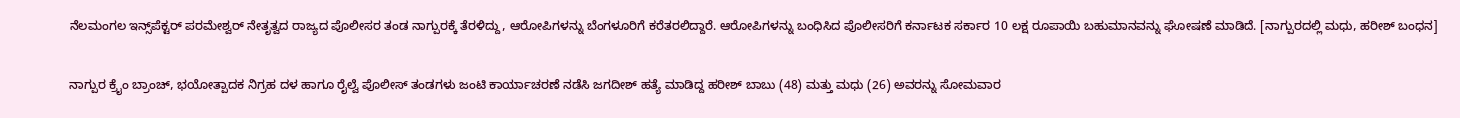ನೆಲಮಂಗಲ ಇನ್ಸ್‌ಪೆಕ್ಟರ್ ಪರಮೇಶ್ವರ್ ನೇತೃತ್ವದ ರಾಜ್ಯದ ಪೊಲೀಸರ ತಂಡ ನಾಗ್ಪುರಕ್ಕೆ ತೆರಳಿದ್ದು, ಆರೋಪಿಗಳನ್ನು ಬೆಂಗಳೂರಿಗೆ ಕರೆತರಲಿದ್ದಾರೆ. ಆರೋಪಿಗಳನ್ನು ಬಂಧಿಸಿದ ಪೊಲೀಸರಿಗೆ ಕರ್ನಾಟಕ ಸರ್ಕಾರ 10 ಲಕ್ಷ ರೂಪಾಯಿ ಬಹುಮಾನವನ್ನು ಘೋಷಣೆ ಮಾಡಿದೆ. [ನಾಗ್ಪುರದಲ್ಲಿ ಮಧು, ಹರೀಶ್ ಬಂಧನ]

ನಾಗ್ಪುರ ಕ್ರೈಂ ಬ್ರಾಂಚ್‌, ಭಯೋತ್ಪಾದಕ ನಿಗ್ರಹ ದಳ ಹಾಗೂ ರೈಲ್ವೆ ಪೊಲೀಸ್‌ ತಂಡಗಳು ಜಂಟಿ ಕಾರ್ಯಾಚರಣೆ ನಡೆಸಿ ಜಗದೀಶ್ ಹತ್ಯೆ ಮಾಡಿದ್ದ ಹರೀಶ್ ಬಾಬು (48) ಮತ್ತು ಮಧು (26) ಅವರನ್ನು ಸೋಮವಾರ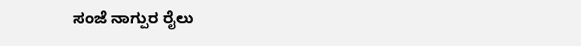ಸಂಜೆ ನಾಗ್ಪುರ ರೈಲು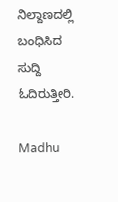ನಿಲ್ದಾಣದಲ್ಲಿ ಬಂಧಿಸಿದ ಸುದ್ದಿ ಓದಿರುತ್ತೀರಿ.

Madhu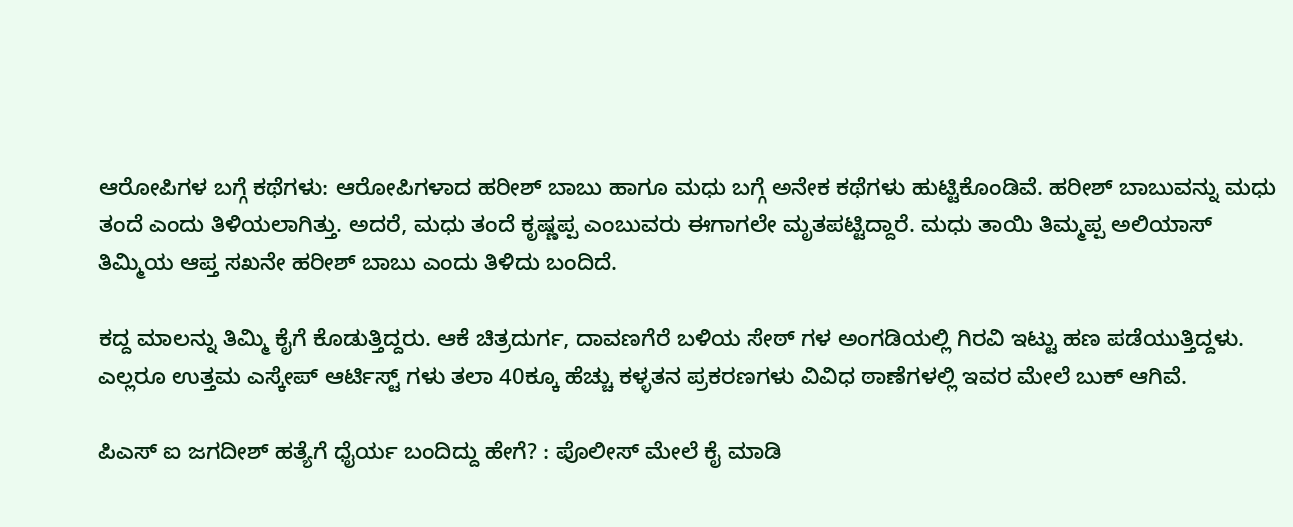ಆರೋಪಿಗಳ ಬಗ್ಗೆ ಕಥೆಗಳು: ಆರೋಪಿಗಳಾದ ಹರೀಶ್ ಬಾಬು ಹಾಗೂ ಮಧು ಬಗ್ಗೆ ಅನೇಕ ಕಥೆಗಳು ಹುಟ್ಟಿಕೊಂಡಿವೆ. ಹರೀಶ್ ಬಾಬುವನ್ನು ಮಧು ತಂದೆ ಎಂದು ತಿಳಿಯಲಾಗಿತ್ತು. ಅದರೆ, ಮಧು ತಂದೆ ಕೃಷ್ಣಪ್ಪ ಎಂಬುವರು ಈಗಾಗಲೇ ಮೃತಪಟ್ಟಿದ್ದಾರೆ. ಮಧು ತಾಯಿ ತಿಮ್ಮಪ್ಪ ಅಲಿಯಾಸ್ ತಿಮ್ಮಿಯ ಆಪ್ತ ಸಖನೇ ಹರೀಶ್ ಬಾಬು ಎಂದು ತಿಳಿದು ಬಂದಿದೆ.

ಕದ್ದ ಮಾಲನ್ನು ತಿಮ್ಮಿ ಕೈಗೆ ಕೊಡುತ್ತಿದ್ದರು. ಆಕೆ ಚಿತ್ರದುರ್ಗ, ದಾವಣಗೆರೆ ಬಳಿಯ ಸೇಠ್ ಗಳ ಅಂಗಡಿಯಲ್ಲಿ ಗಿರವಿ ಇಟ್ಟು ಹಣ ಪಡೆಯುತ್ತಿದ್ದಳು. ಎಲ್ಲರೂ ಉತ್ತಮ ಎಸ್ಕೇಪ್ ಆರ್ಟಿಸ್ಟ್ ಗಳು ತಲಾ 40ಕ್ಕೂ ಹೆಚ್ಚು ಕಳ್ಳತನ ಪ್ರಕರಣಗಳು ವಿವಿಧ ಠಾಣೆಗಳಲ್ಲಿ ಇವರ ಮೇಲೆ ಬುಕ್ ಆಗಿವೆ.

ಪಿಎಸ್ ಐ ಜಗದೀಶ್ ಹತ್ಯೆಗೆ ಧೈರ್ಯ ಬಂದಿದ್ದು ಹೇಗೆ? : ಪೊಲೀಸ್ ಮೇಲೆ ಕೈ ಮಾಡಿ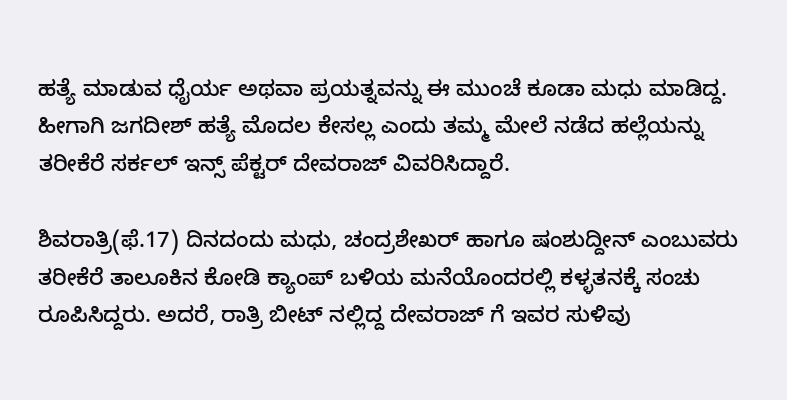ಹತ್ಯೆ ಮಾಡುವ ಧೈರ್ಯ ಅಥವಾ ಪ್ರಯತ್ನವನ್ನು ಈ ಮುಂಚೆ ಕೂಡಾ ಮಧು ಮಾಡಿದ್ದ. ಹೀಗಾಗಿ ಜಗದೀಶ್ ಹತ್ಯೆ ಮೊದಲ ಕೇಸಲ್ಲ ಎಂದು ತಮ್ಮ ಮೇಲೆ ನಡೆದ ಹಲ್ಲೆಯನ್ನು ತರೀಕೆರೆ ಸರ್ಕಲ್ ಇನ್ಸ್ ಪೆಕ್ಟರ್ ದೇವರಾಜ್ ವಿವರಿಸಿದ್ದಾರೆ.

ಶಿವರಾತ್ರಿ(ಫೆ.17) ದಿನದಂದು ಮಧು, ಚಂದ್ರಶೇಖರ್ ಹಾಗೂ ಷಂಶುದ್ದೀನ್ ಎಂಬುವರು ತರೀಕೆರೆ ತಾಲೂಕಿನ ಕೋಡಿ ಕ್ಯಾಂಪ್ ಬಳಿಯ ಮನೆಯೊಂದರಲ್ಲಿ ಕಳ್ಳತನಕ್ಕೆ ಸಂಚು ರೂಪಿಸಿದ್ದರು. ಅದರೆ, ರಾತ್ರಿ ಬೀಟ್ ನಲ್ಲಿದ್ದ ದೇವರಾಜ್ ಗೆ ಇವರ ಸುಳಿವು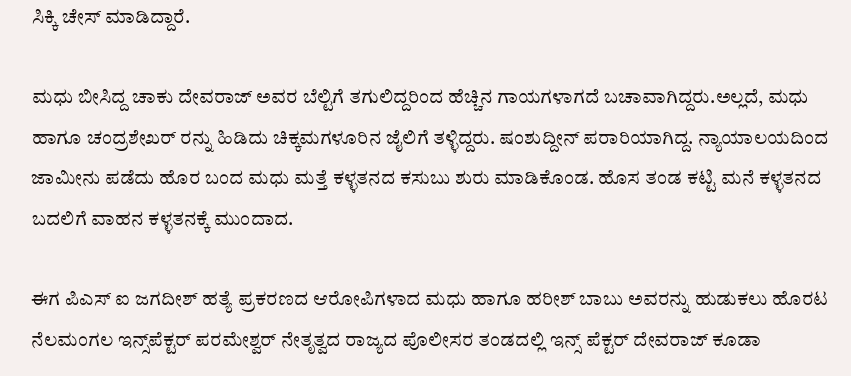ಸಿಕ್ಕಿ ಚೇಸ್ ಮಾಡಿದ್ದಾರೆ.

ಮಧು ಬೀಸಿದ್ದ ಚಾಕು ದೇವರಾಜ್ ಅವರ ಬೆಲ್ಟಿಗೆ ತಗುಲಿದ್ದರಿಂದ ಹೆಚ್ಚಿನ ಗಾಯಗಳಾಗದೆ ಬಚಾವಾಗಿದ್ದರು.ಅಲ್ಲದೆ, ಮಧು ಹಾಗೂ ಚಂದ್ರಶೇಖರ್ ರನ್ನು ಹಿಡಿದು ಚಿಕ್ಕಮಗಳೂರಿನ ಜೈಲಿಗೆ ತಳ್ಳಿದ್ದರು. ಷಂಶುದ್ದೀನ್ ಪರಾರಿಯಾಗಿದ್ದ. ನ್ಯಾಯಾಲಯದಿಂದ ಜಾಮೀನು ಪಡೆದು ಹೊರ ಬಂದ ಮಧು ಮತ್ತೆ ಕಳ್ಳತನದ ಕಸುಬು ಶುರು ಮಾಡಿಕೊಂಡ. ಹೊಸ ತಂಡ ಕಟ್ಟಿ ಮನೆ ಕಳ್ಳತನದ ಬದಲಿಗೆ ವಾಹನ ಕಳ್ಳತನಕ್ಕೆ ಮುಂದಾದ.

ಈಗ ಪಿಎಸ್ ಐ ಜಗದೀಶ್ ಹತ್ಯೆ ಪ್ರಕರಣದ ಆರೋಪಿಗಳಾದ ಮಧು ಹಾಗೂ ಹರೀಶ್ ಬಾಬು ಅವರನ್ನು ಹುಡುಕಲು ಹೊರಟ ನೆಲಮಂಗಲ ಇನ್ಸ್‌ಪೆಕ್ಟರ್ ಪರಮೇಶ್ವರ್ ನೇತೃತ್ವದ ರಾಜ್ಯದ ಪೊಲೀಸರ ತಂಡದಲ್ಲಿ ಇನ್ಸ್ ಪೆಕ್ಟರ್ ದೇವರಾಜ್ ಕೂಡಾ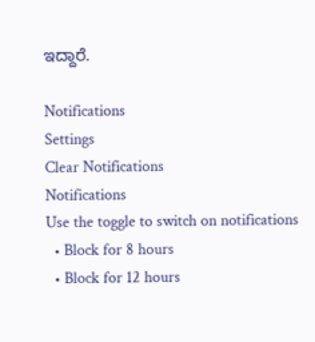ಇದ್ದಾರೆ.

Notifications
Settings
Clear Notifications
Notifications
Use the toggle to switch on notifications
  • Block for 8 hours
  • Block for 12 hours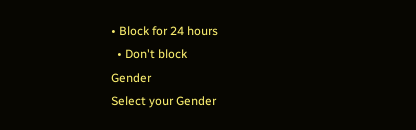• Block for 24 hours
  • Don't block
Gender
Select your Gender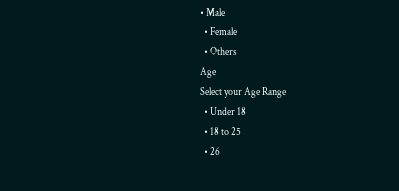• Male
  • Female
  • Others
Age
Select your Age Range
  • Under 18
  • 18 to 25
  • 26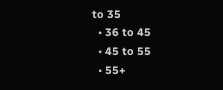to 35
  • 36 to 45
  • 45 to 55
  • 55+